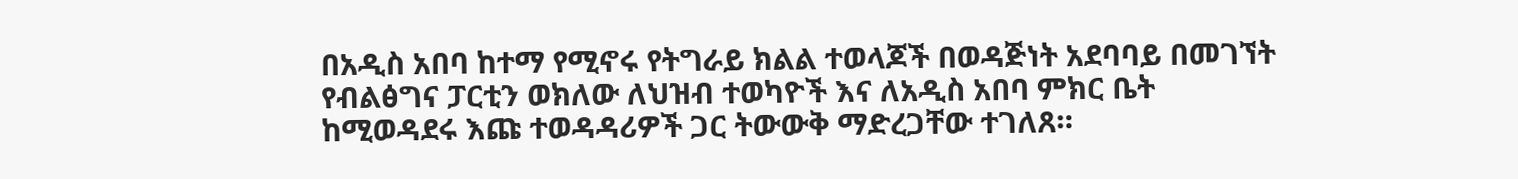በአዲስ አበባ ከተማ የሚኖሩ የትግራይ ክልል ተወላጆች በወዳጅነት አደባባይ በመገኘት የብልፅግና ፓርቲን ወክለው ለህዝብ ተወካዮች እና ለአዲስ አበባ ምክር ቤት ከሚወዳደሩ እጩ ተወዳዳሪዎች ጋር ትውውቅ ማድረጋቸው ተገለጸ።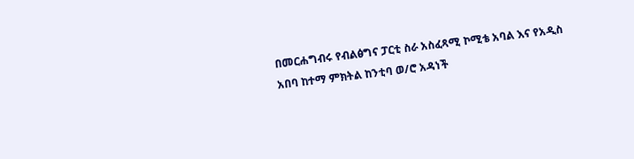በመርሐግብሩ የብልፅግና ፓርቲ ስራ አስፈጻሚ ኮሚቴ አባል እና የአዲስ አበባ ከተማ ምክትል ከንቲባ ወ/ሮ አዳነች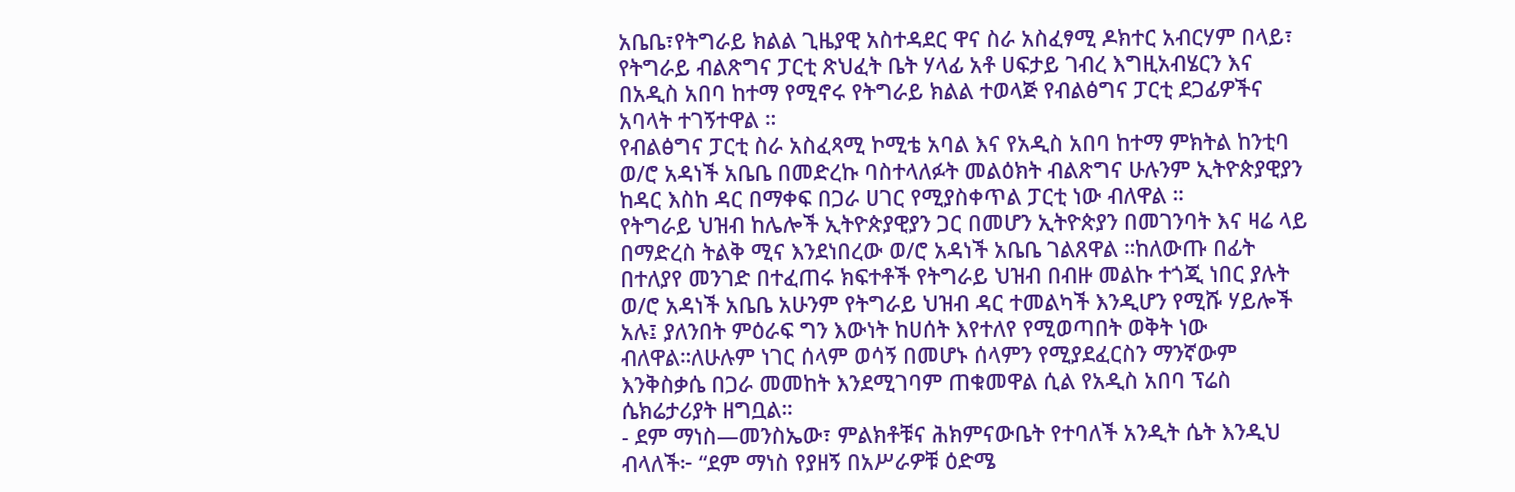አቤቤ፣የትግራይ ክልል ጊዜያዊ አስተዳደር ዋና ስራ አስፈፃሚ ዶክተር አብርሃም በላይ፣ የትግራይ ብልጽግና ፓርቲ ጽህፈት ቤት ሃላፊ አቶ ሀፍታይ ገብረ እግዚአብሄርን እና በአዲስ አበባ ከተማ የሚኖሩ የትግራይ ክልል ተወላጅ የብልፅግና ፓርቲ ደጋፊዎችና አባላት ተገኝተዋል ።
የብልፅግና ፓርቲ ስራ አስፈጻሚ ኮሚቴ አባል እና የአዲስ አበባ ከተማ ምክትል ከንቲባ ወ/ሮ አዳነች አቤቤ በመድረኩ ባስተላለፉት መልዕክት ብልጽግና ሁሉንም ኢትዮጵያዊያን ከዳር እስከ ዳር በማቀፍ በጋራ ሀገር የሚያስቀጥል ፓርቲ ነው ብለዋል ።
የትግራይ ህዝብ ከሌሎች ኢትዮጵያዊያን ጋር በመሆን ኢትዮጵያን በመገንባት እና ዛሬ ላይ በማድረስ ትልቅ ሚና እንደነበረው ወ/ሮ አዳነች አቤቤ ገልጸዋል ።ከለውጡ በፊት በተለያየ መንገድ በተፈጠሩ ክፍተቶች የትግራይ ህዝብ በብዙ መልኩ ተጎጂ ነበር ያሉት ወ/ሮ አዳነች አቤቤ አሁንም የትግራይ ህዝብ ዳር ተመልካች እንዲሆን የሚሹ ሃይሎች አሉ፤ ያለንበት ምዕራፍ ግን እውነት ከሀሰት እየተለየ የሚወጣበት ወቅት ነው ብለዋል።ለሁሉም ነገር ሰላም ወሳኝ በመሆኑ ሰላምን የሚያደፈርስን ማንኛውም እንቅስቃሴ በጋራ መመከት እንደሚገባም ጠቁመዋል ሲል የአዲስ አበባ ፕሬስ ሴክሬታሪያት ዘግቧል።
- ደም ማነስ—መንስኤው፣ ምልክቶቹና ሕክምናውቤት የተባለች አንዲት ሴት እንዲህ ብላለች፦ “ደም ማነስ የያዘኝ በአሥራዎቹ ዕድሜ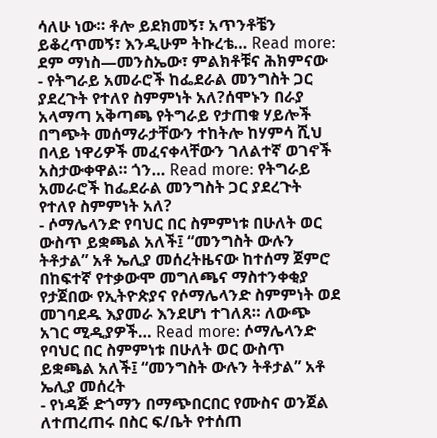ሳለሁ ነው። ቶሎ ይደክመኝ፣ አጥንቶቼን ይቆረጥመኝ፣ እንዲሁም ትኩረቴ… Read more: ደም ማነስ—መንስኤው፣ ምልክቶቹና ሕክምናው
- የትግራይ አመራሮች ከፌደራል መንግስት ጋር ያደረጉት የተለየ ስምምነት አለ?ሰሞኑን በራያ አላማጣ አቅጣጫ የትግራይ የታጠቁ ሃይሎች በግጭት መሰማራታቸውን ተከትሎ ከሃምሳ ሺህ በላይ ነዋሪዎች መፈናቀላቸውን ገለልተኛ ወገኖች አስታውቀዋል። ጎን… Read more: የትግራይ አመራሮች ከፌደራል መንግስት ጋር ያደረጉት የተለየ ስምምነት አለ?
- ሶማሌላንድ የባህር በር ስምምነቱ በሁለት ወር ውስጥ ይቋጫል አለች፤ “መንግስት ውሉን ትቶታል” አቶ ኤሊያ መሰረትዜናው ከተሰማ ጀምሮ በከፍተኛ የተቃውሞ መግለጫና ማስተንቀቂያ የታጀበው የኢትዮጵያና የሶማሌላንድ ስምምነት ወደ መገባደዱ እያመራ እንደሆነ ተገለጸ። ለውጭ አገር ሚዲያዎች… Read more: ሶማሌላንድ የባህር በር ስምምነቱ በሁለት ወር ውስጥ ይቋጫል አለች፤ “መንግስት ውሉን ትቶታል” አቶ ኤሊያ መሰረት
- የነዳጅ ድጎማን በማጭበርበር የሙስና ወንጀል ለተጠረጠሩ በስር ፍ/ቤት የተሰጠ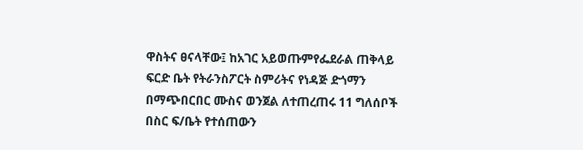ዋስትና ፀናላቸው፤ ከአገር አይወጡምየፌደራል ጠቅላይ ፍርድ ቤት የትራንስፖርት ስምሪትና የነዳጅ ድጎማን በማጭበርበር ሙስና ወንጀል ለተጠረጠሩ 11 ግለሰቦች በስር ፍ/ቤት የተሰጠውን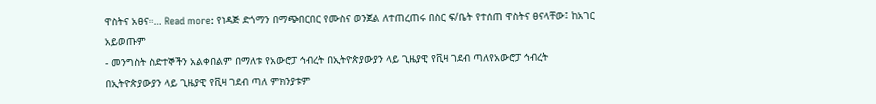ዋስትና አፀና።… Read more: የነዳጅ ድጎማን በማጭበርበር የሙስና ወንጀል ለተጠረጠሩ በስር ፍ/ቤት የተሰጠ ዋስትና ፀናላቸው፤ ከአገር አይወጡም
- መንግስት ስድተኞችን አልቀበልም በማለቱ የአውሮፓ ኅብረት በኢትዮጵያውያን ላይ ጊዜያዊ የቪዛ ገደብ ጣለየአውሮፓ ኅብረት በኢትዮጵያውያን ላይ ጊዜያዊ የቪዛ ገደብ ጣለ ምክንያቱም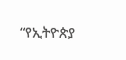“የኢትዮጵያ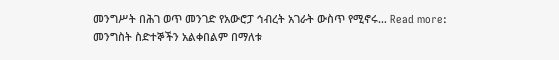መንግሥት በሕገ ወጥ መንገድ የአውሮፓ ኅብረት አገራት ውስጥ የሚኖሩ… Read more: መንግስት ስድተኞችን አልቀበልም በማለቱ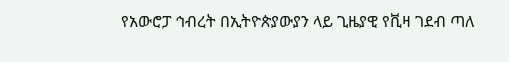የአውሮፓ ኅብረት በኢትዮጵያውያን ላይ ጊዜያዊ የቪዛ ገደብ ጣለ